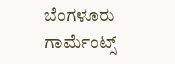ಬೆಂಗಳೂರು
ಗಾರ್ಮೆಂಟ್ಸ್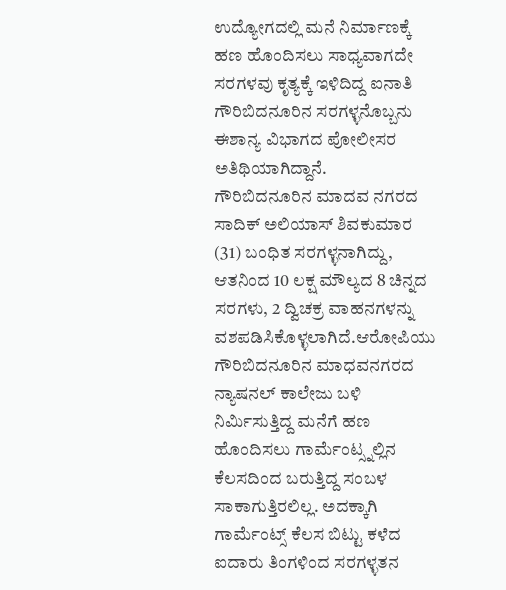ಉದ್ಯೋಗದಲ್ಲಿ ಮನೆ ನಿರ್ಮಾಣಕ್ಕೆ ಹಣ ಹೊಂದಿಸಲು ಸಾಧ್ಯವಾಗದೇ ಸರಗಳವು ಕೃತ್ಯಕ್ಕೆ ಇಳಿದಿದ್ದ ಐನಾತಿ ಗೌರಿಬಿದನೂರಿನ ಸರಗಳ್ಳನೊಬ್ಬನು ಈಶಾನ್ಯ ವಿಭಾಗದ ಪೋಲೀಸರ ಅತಿಥಿಯಾಗಿದ್ದಾನೆ.
ಗೌರಿಬಿದನೂರಿನ ಮಾದವ ನಗರದ ಸಾದಿಕ್ ಅಲಿಯಾಸ್ ಶಿವಕುಮಾರ (31) ಬಂಧಿತ ಸರಗಳ್ಳನಾಗಿದ್ದು, ಆತನಿಂದ 10 ಲಕ್ಷ ಮೌಲ್ಯದ 8 ಚಿನ್ನದ ಸರಗಳು, 2 ದ್ವಿಚಕ್ರ ವಾಹನಗಳನ್ನು ವಶಪಡಿಸಿಕೊಳ್ಳಲಾಗಿದೆ.ಆರೋಪಿಯು ಗೌರಿಬಿದನೂರಿನ ಮಾಧವನಗರದ ನ್ಯಾಷನಲ್ ಕಾಲೇಜು ಬಳಿ ನಿರ್ಮಿಸುತ್ತಿದ್ದ ಮನೆಗೆ ಹಣ ಹೊಂದಿಸಲು ಗಾರ್ಮೆಂಟ್ಸ್ನಲ್ಲಿನ ಕೆಲಸದಿಂದ ಬರುತ್ತಿದ್ದ ಸಂಬಳ ಸಾಕಾಗುತ್ತಿರಲಿಲ್ಲ. ಅದಕ್ಕಾಗಿ ಗಾರ್ಮೆಂಟ್ಸ್ ಕೆಲಸ ಬಿಟ್ಟು ಕಳೆದ ಐದಾರು ತಿಂಗಳಿಂದ ಸರಗಳ್ಳತನ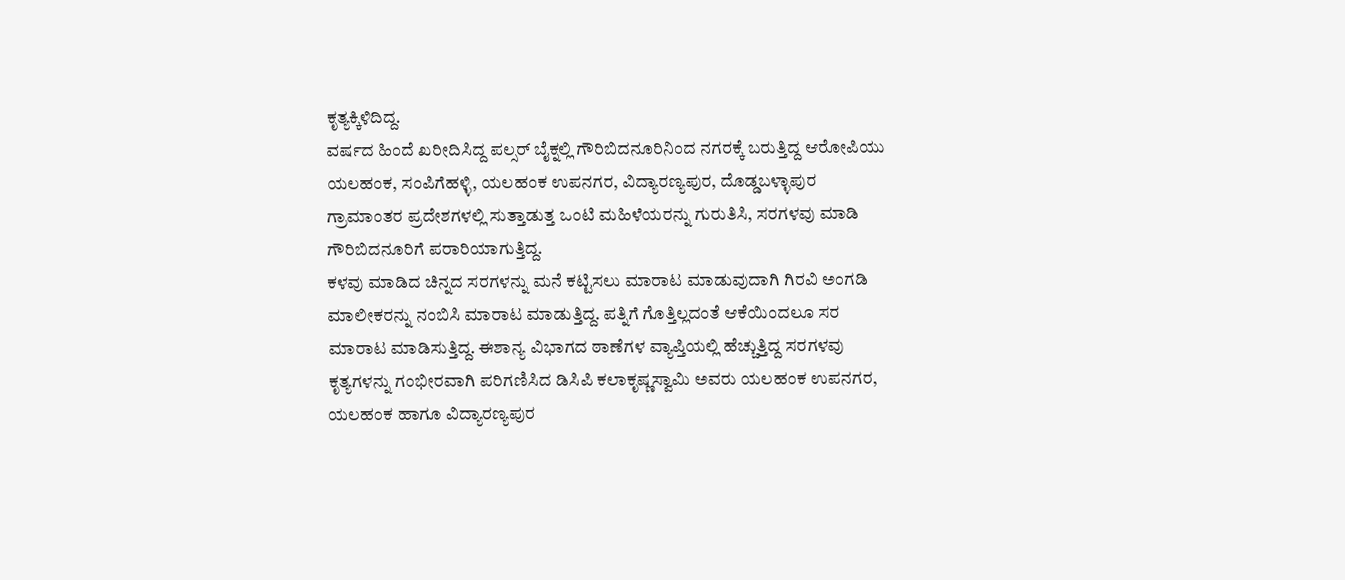ಕೃತ್ಯಕ್ಕಿಳಿದಿದ್ದ.
ವರ್ಷದ ಹಿಂದೆ ಖರೀದಿಸಿದ್ದ ಪಲ್ಸರ್ ಬೈಕ್ನಲ್ಲಿ ಗೌರಿಬಿದನೂರಿನಿಂದ ನಗರಕ್ಕೆ ಬರುತ್ತಿದ್ದ ಆರೋಪಿಯು ಯಲಹಂಕ, ಸಂಪಿಗೆಹಳ್ಳಿ, ಯಲಹಂಕ ಉಪನಗರ, ವಿದ್ಯಾರಣ್ಯಪುರ, ದೊಡ್ಡಬಳ್ಳಾಪುರ ಗ್ರಾಮಾಂತರ ಪ್ರದೇಶಗಳಲ್ಲಿ ಸುತ್ತಾಡುತ್ತ ಒಂಟಿ ಮಹಿಳೆಯರನ್ನು ಗುರುತಿಸಿ, ಸರಗಳವು ಮಾಡಿ ಗೌರಿಬಿದನೂರಿಗೆ ಪರಾರಿಯಾಗುತ್ತಿದ್ದ.
ಕಳವು ಮಾಡಿದ ಚಿನ್ನದ ಸರಗಳನ್ನು ಮನೆ ಕಟ್ಟಿಸಲು ಮಾರಾಟ ಮಾಡುವುದಾಗಿ ಗಿರವಿ ಅಂಗಡಿ ಮಾಲೀಕರನ್ನು ನಂಬಿಸಿ ಮಾರಾಟ ಮಾಡುತ್ತಿದ್ದ. ಪತ್ನಿಗೆ ಗೊತ್ತಿಲ್ಲದಂತೆ ಆಕೆಯಿಂದಲೂ ಸರ ಮಾರಾಟ ಮಾಡಿಸುತ್ತಿದ್ದ. ಈಶಾನ್ಯ ವಿಭಾಗದ ಠಾಣೆಗಳ ವ್ಯಾಪ್ತಿಯಲ್ಲಿ ಹೆಚ್ಚುತ್ತಿದ್ದ ಸರಗಳವು ಕೃತ್ಯಗಳನ್ನು ಗಂಭೀರವಾಗಿ ಪರಿಗಣಿಸಿದ ಡಿಸಿಪಿ ಕಲಾಕೃಷ್ಣಸ್ವಾಮಿ ಅವರು ಯಲಹಂಕ ಉಪನಗರ, ಯಲಹಂಕ ಹಾಗೂ ವಿದ್ಯಾರಣ್ಯಪುರ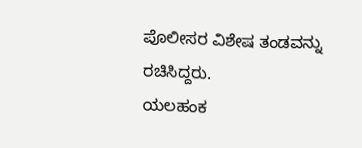ಪೊಲೀಸರ ವಿಶೇಷ ತಂಡವನ್ನು ರಚಿಸಿದ್ದರು.
ಯಲಹಂಕ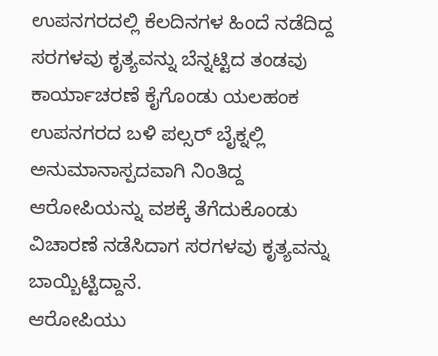ಉಪನಗರದಲ್ಲಿ ಕೆಲದಿನಗಳ ಹಿಂದೆ ನಡೆದಿದ್ದ ಸರಗಳವು ಕೃತ್ಯವನ್ನು ಬೆನ್ನಟ್ಟಿದ ತಂಡವು ಕಾರ್ಯಾಚರಣೆ ಕೈಗೊಂಡು ಯಲಹಂಕ ಉಪನಗರದ ಬಳಿ ಪಲ್ಸರ್ ಬೈಕ್ನಲ್ಲಿ ಅನುಮಾನಾಸ್ಪದವಾಗಿ ನಿಂತಿದ್ದ ಆರೋಪಿಯನ್ನು ವಶಕ್ಕೆ ತೆಗೆದುಕೊಂಡು ವಿಚಾರಣೆ ನಡೆಸಿದಾಗ ಸರಗಳವು ಕೃತ್ಯವನ್ನು ಬಾಯ್ಬಿಟ್ಟಿದ್ದಾನೆ.
ಆರೋಪಿಯು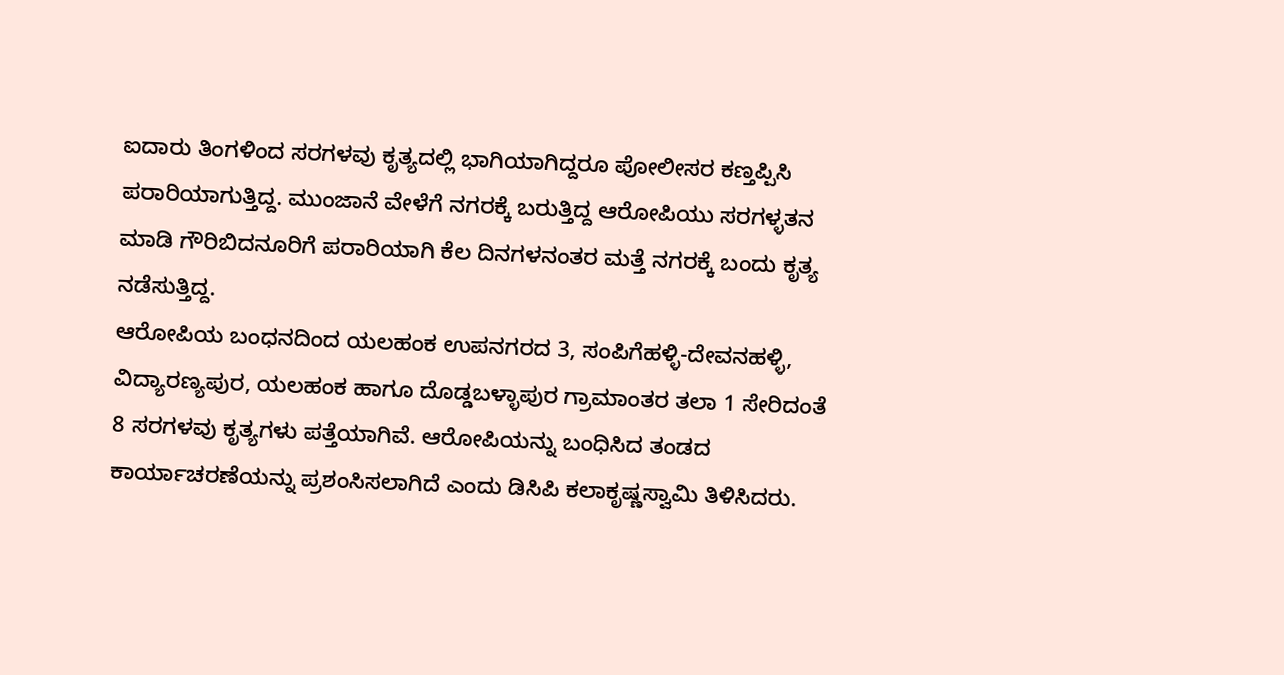ಐದಾರು ತಿಂಗಳಿಂದ ಸರಗಳವು ಕೃತ್ಯದಲ್ಲಿ ಭಾಗಿಯಾಗಿದ್ದರೂ ಪೋಲೀಸರ ಕಣ್ತಪ್ಪಿಸಿ ಪರಾರಿಯಾಗುತ್ತಿದ್ದ. ಮುಂಜಾನೆ ವೇಳೆಗೆ ನಗರಕ್ಕೆ ಬರುತ್ತಿದ್ದ ಆರೋಪಿಯು ಸರಗಳ್ಳತನ ಮಾಡಿ ಗೌರಿಬಿದನೂರಿಗೆ ಪರಾರಿಯಾಗಿ ಕೆಲ ದಿನಗಳನಂತರ ಮತ್ತೆ ನಗರಕ್ಕೆ ಬಂದು ಕೃತ್ಯ ನಡೆಸುತ್ತಿದ್ದ.
ಆರೋಪಿಯ ಬಂಧನದಿಂದ ಯಲಹಂಕ ಉಪನಗರದ 3, ಸಂಪಿಗೆಹಳ್ಳಿ-ದೇವನಹಳ್ಳಿ, ವಿದ್ಯಾರಣ್ಯಪುರ, ಯಲಹಂಕ ಹಾಗೂ ದೊಡ್ಡಬಳ್ಳಾಪುರ ಗ್ರಾಮಾಂತರ ತಲಾ 1 ಸೇರಿದಂತೆ 8 ಸರಗಳವು ಕೃತ್ಯಗಳು ಪತ್ತೆಯಾಗಿವೆ. ಆರೋಪಿಯನ್ನು ಬಂಧಿಸಿದ ತಂಡದ ಕಾರ್ಯಾಚರಣೆಯನ್ನು ಪ್ರಶಂಸಿಸಲಾಗಿದೆ ಎಂದು ಡಿಸಿಪಿ ಕಲಾಕೃಷ್ಣಸ್ವಾಮಿ ತಿಳಿಸಿದರು.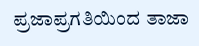ಪ್ರಜಾಪ್ರಗತಿಯಿಂದ ತಾಜಾ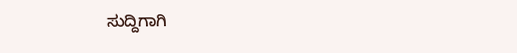ಸುದ್ದಿಗಾಗಿ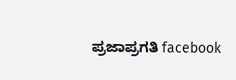ಪ್ರಜಾಪ್ರಗತಿ facebook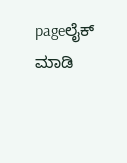pageಲೈಕ್ ಮಾಡಿ